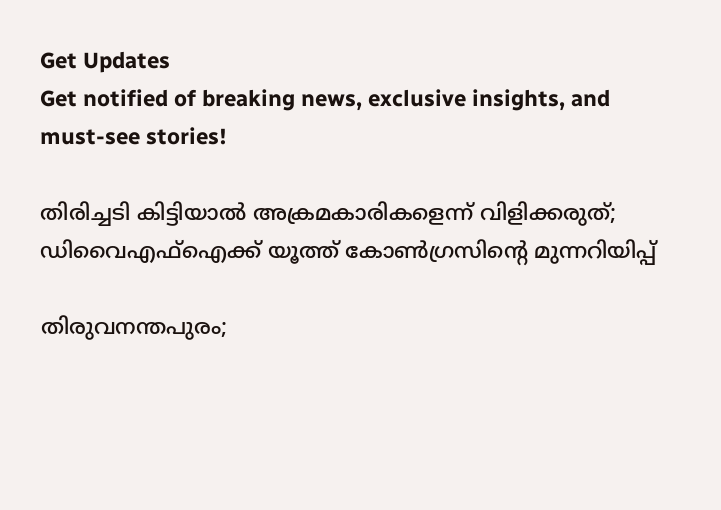Get Updates
Get notified of breaking news, exclusive insights, and must-see stories!

തിരിച്ചടി കിട്ടിയാല്‍ അക്രമകാരികളെന്ന് വിളിക്കരുത്; ഡിവൈഎഫ്ഐക്ക് യൂത്ത് കോണ്‍ഗ്രസിന്റെ മുന്നറിയിപ്പ്

തിരുവനന്തപുരം;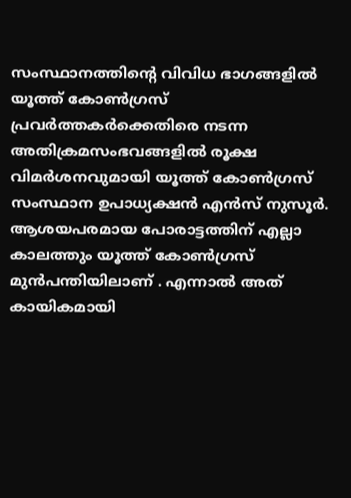സംസ്ഥാനത്തിന്റെ വിവിധ ഭാഗങ്ങളില്‍ യൂത്ത് കോണ്‍ഗ്രസ് പ്രവര്‍ത്തകര്‍ക്കെതിരെ നടന്ന അതിക്രമസംഭവങ്ങളില്‍ രൂക്ഷ വിമര്‍ശനവുമായി യൂത്ത് കോണ്‍ഗ്രസ് സംസ്ഥാന ഉപാധ്യക്ഷന്‍ എന്‍സ് നുസൂര്‍. ആശയപരമായ പോരാട്ടത്തിന് എല്ലാ കാലത്തും യൂത്ത് കോൺഗ്രസ്‌ മുൻപന്തിയിലാണ് . എന്നാൽ അത് കായികമായി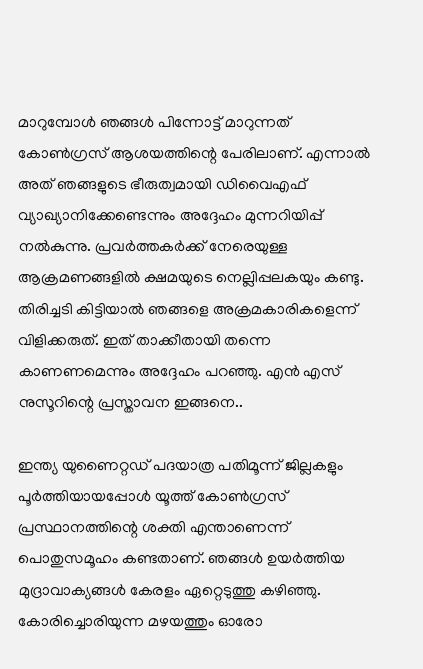മാറുമ്പോൾ ഞങ്ങൾ പിന്നോട്ട് മാറുന്നത് കോൺഗ്രസ്‌ ആശയത്തിന്റെ പേരിലാണ്. എന്നാൽ അത് ഞങ്ങളുടെ ഭീരുത്വമായി ഡിവൈഎഫ് വ്യാഖ്യാനിക്കേണ്ടെന്നും അദ്ദേഹം മുന്നറിയിപ്പ് നല്‍കുന്നു. പ്രവർത്തകർക്ക് നേരെയുള്ള ആക്രമണങ്ങളിൽ ക്ഷമയുടെ നെല്ലിപ്പലകയും കണ്ടു. തിരിച്ചടി കിട്ടിയാൽ ഞങ്ങളെ അക്രമകാരികളെന്ന് വിളിക്കരുത്. ഇത് താക്കീതായി തന്നെ കാണണമെന്നും അദ്ദേഹം പറഞ്ഞു. എന്‍ എസ് നുസൂറിന്റെ പ്രസ്താവന ഇങ്ങനെ..

ഇന്ത്യ യുണൈറ്റഡ് പദയാത്ര പതിമൂന്ന് ജില്ലകളും പൂർത്തിയായപ്പോൾ യൂത്ത് കോൺഗ്രസ്‌ പ്രസ്ഥാനത്തിന്റെ ശക്തി എന്താണെന്ന് പൊതുസമൂഹം കണ്ടതാണ്. ഞങ്ങൾ ഉയർത്തിയ മുദ്രാവാക്യങ്ങൾ കേരളം ഏറ്റെടുത്തു കഴിഞ്ഞു. കോരിച്ചൊരിയുന്ന മഴയത്തും ഓരോ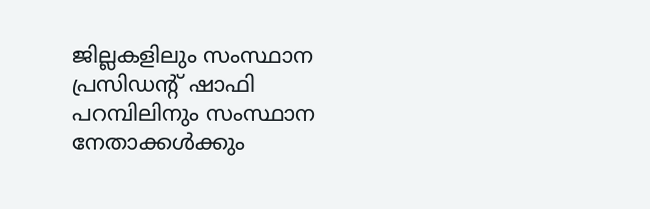ജില്ലകളിലും സംസ്ഥാന പ്രസിഡന്റ് ഷാഫി പറമ്പിലിനും സംസ്ഥാന നേതാക്കൾക്കും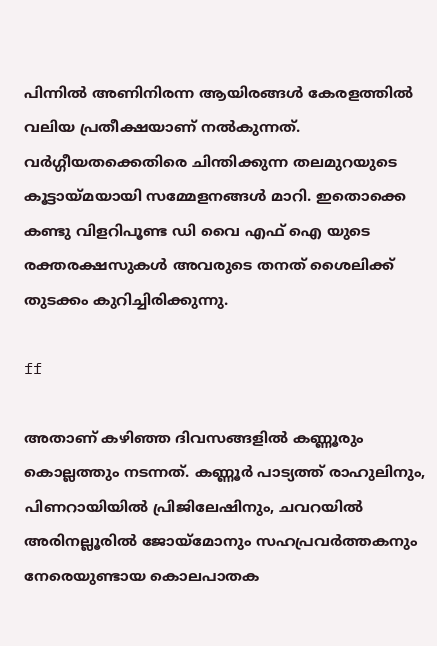പിന്നിൽ അണിനിരന്ന ആയിരങ്ങൾ കേരളത്തിൽ വലിയ പ്രതീക്ഷയാണ് നൽകുന്നത്. വർഗ്ഗീയതക്കെതിരെ ചിന്തിക്കുന്ന തലമുറയുടെ കൂട്ടായ്മയായി സമ്മേളനങ്ങൾ മാറി. ഇതൊക്കെ കണ്ടു വിളറിപൂണ്ട ഡി വൈ എഫ് ഐ യുടെ രക്തരക്ഷസുകൾ അവരുടെ തനത് ശൈലിക്ക് തുടക്കം കുറിച്ചിരിക്കുന്നു.

ff

അതാണ് കഴിഞ്ഞ ദിവസങ്ങളിൽ കണ്ണൂരും കൊല്ലത്തും നടന്നത്. കണ്ണൂർ പാട്യത്ത് രാഹുലിനും, പിണറായിയിൽ പ്രിജിലേഷിനും, ചവറയിൽ അരിനല്ലൂരിൽ ജോയ്മോനും സഹപ്രവർത്തകനും നേരെയുണ്ടായ കൊലപാതക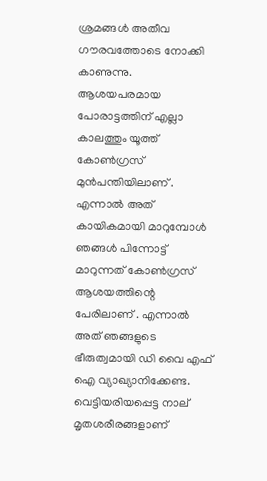ശ്രമങ്ങൾ അതീവ ഗൗരവത്തോടെ നോക്കി കാണുന്നു. ആശയപരമായ പോരാട്ടത്തിന് എല്ലാ കാലത്തും യൂത്ത് കോൺഗ്രസ്‌ മുൻപന്തിയിലാണ് . എന്നാൽ അത് കായികമായി മാറുമ്പോൾ ഞങ്ങൾ പിന്നോട്ട് മാറുന്നത് കോൺഗ്രസ്‌ ആശയത്തിന്റെ പേരിലാണ് . എന്നാൽ അത് ഞങ്ങളുടെ ഭീരുത്വമായി ഡി വൈ എഫ് ഐ വ്യാഖ്യാനിക്കേണ്ട. വെട്ടിയരിയപ്പെട്ട നാല് മൃതശരീരങ്ങളാണ്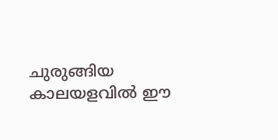ചുരുങ്ങിയ കാലയളവിൽ ഈ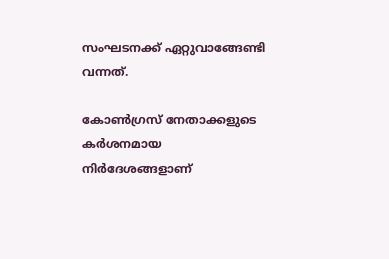സംഘടനക്ക് ഏറ്റുവാങ്ങേണ്ടി വന്നത്.

കോൺഗ്രസ്‌ നേതാക്കളുടെ കർശനമായ നിർദേശങ്ങളാണ്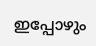ഇപ്പോഴും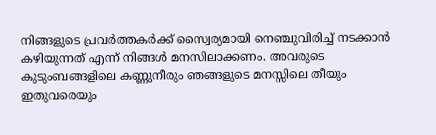നിങ്ങളുടെ പ്രവർത്തകർക്ക് സ്വൈര്യമായി നെഞ്ചുവിരിച്ച് നടക്കാൻ കഴിയുന്നത് എന്ന് നിങ്ങൾ മനസിലാക്കണം. അവരുടെ കുടുംബങ്ങളിലെ കണ്ണുനീരും ഞങ്ങളുടെ മനസ്സിലെ തീയും ഇതുവരെയും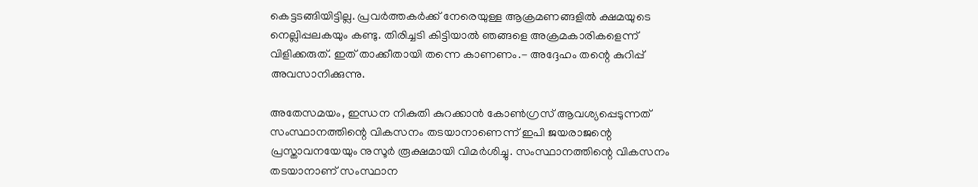കെട്ടടങ്ങിയിട്ടില്ല. പ്രവർത്തകർക്ക് നേരെയുള്ള ആക്രമണങ്ങളിൽ ക്ഷമയുടെ നെല്ലിപ്പലകയും കണ്ടു. തിരിച്ചടി കിട്ടിയാൽ ഞങ്ങളെ അക്രമകാരികളെന്ന് വിളിക്കരുത്. ഇത് താക്കീതായി തന്നെ കാണണം.- അദ്ദേഹം തന്റെ കുറിപ്പ് അവസാനിക്കുന്നു.

അതേസമയം, ഇന്ധന നികുതി കുറക്കാന്‍ കോണ്‍ഗ്രസ് ആവശ്യപ്പെടുന്നത് സംസ്ഥാനത്തിന്റെ വികസനം തടയാനാണെന്ന് ഇപി ജയരാജന്റെ പ്രസ്താവനയേയും നുസൂര്‍ രൂക്ഷമായി വിമര്‍ശിച്ചു. സംസ്ഥാനത്തിന്റെ വികസനം തടയാനാണ് സംസ്ഥാന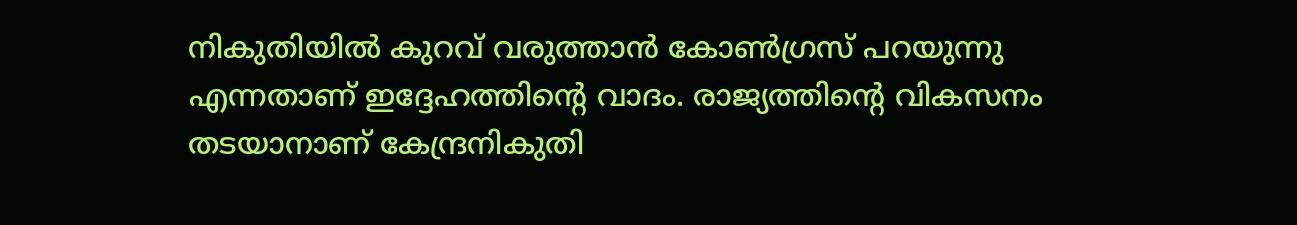നികുതിയിൽ കുറവ് വരുത്താൻ കോൺഗ്രസ്‌ പറയുന്നു എന്നതാണ് ഇദ്ദേഹത്തിന്റെ വാദം. രാജ്യത്തിന്റെ വികസനം തടയാനാണ് കേന്ദ്രനികുതി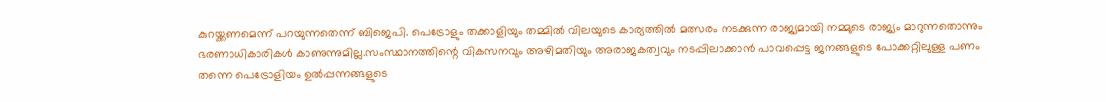കുറയ്ക്കണമെന്ന് പറയുന്നതെന്ന് ബിജെപി. പെട്രോളും തക്കാളിയും തമ്മിൽ വിലയുടെ കാര്യത്തിൽ മത്സരം നടക്കുന്ന രാജ്യമായി നമ്മുടെ രാജ്യം മാറുന്നതൊന്നും ഭരണാധികാരികൾ കാണുന്നുമില്ല.സംസ്ഥാനത്തിന്റെ വികസനവും അഴിമതിയും അരാജകത്വവും നടപ്പിലാക്കാൻ പാവപ്പെട്ട ജനങ്ങളുടെ പോക്കറ്റിലുള്ള പണം തന്നെ പെട്രോളിയം ഉൽപ്പന്നങ്ങളുടെ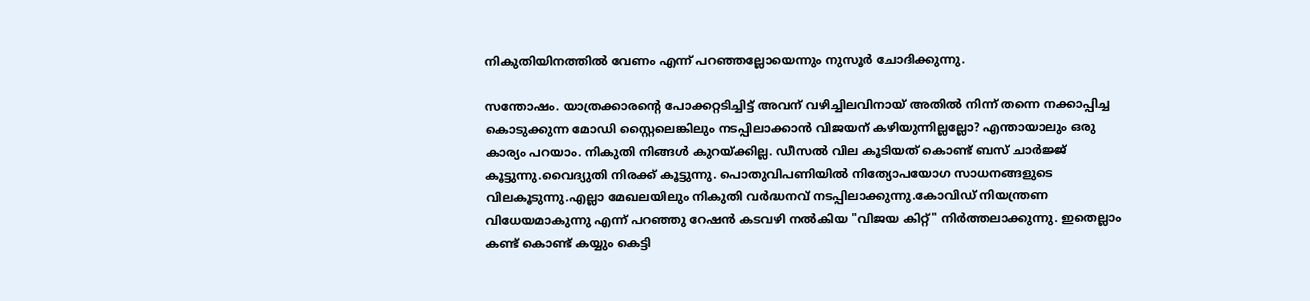നികുതിയിനത്തിൽ വേണം എന്ന് പറഞ്ഞല്ലോയെന്നും നുസൂര്‍ ചോദിക്കുന്നു.

സന്തോഷം. യാത്രക്കാരന്റെ പോക്കറ്റടിച്ചിട്ട് അവന് വഴിച്ചിലവിനായ് അതിൽ നിന്ന് തന്നെ നക്കാപ്പിച്ച കൊടുക്കുന്ന മോഡി സ്റ്റൈലെങ്കിലും നടപ്പിലാക്കാൻ വിജയന് കഴിയുന്നില്ലല്ലോ? എന്തായാലും ഒരു കാര്യം പറയാം. നികുതി നിങ്ങൾ കുറയ്ക്കില്ല. ഡീസൽ വില കൂടിയത് കൊണ്ട് ബസ് ചാർജ്ജ് കൂട്ടുന്നു.വൈദ്യുതി നിരക്ക് കൂട്ടുന്നു. പൊതുവിപണിയിൽ നിത്യോപയോഗ സാധനങ്ങളുടെ വിലകൂടുന്നു.എല്ലാ മേഖലയിലും നികുതി വർദ്ധനവ് നടപ്പിലാക്കുന്നു.കോവിഡ് നിയന്ത്രണ വിധേയമാകുന്നു എന്ന് പറഞ്ഞു റേഷൻ കടവഴി നൽകിയ "വിജയ കിറ്റ്" നിർത്തലാക്കുന്നു. ഇതെല്ലാം കണ്ട് കൊണ്ട് കയ്യും കെട്ടി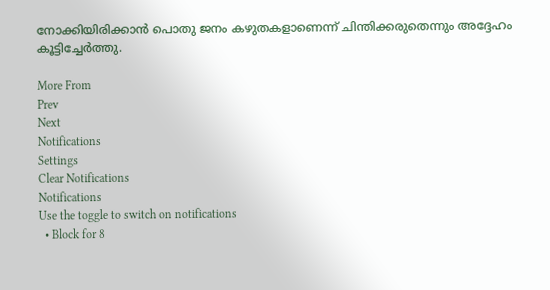നോക്കിയിരിക്കാൻ പൊതു ജനം കഴുതകളാണെന്ന് ചിന്തിക്കരുതെന്നും അദ്ദേഹം കൂട്ടിച്ചേര്‍ത്തു.

More From
Prev
Next
Notifications
Settings
Clear Notifications
Notifications
Use the toggle to switch on notifications
  • Block for 8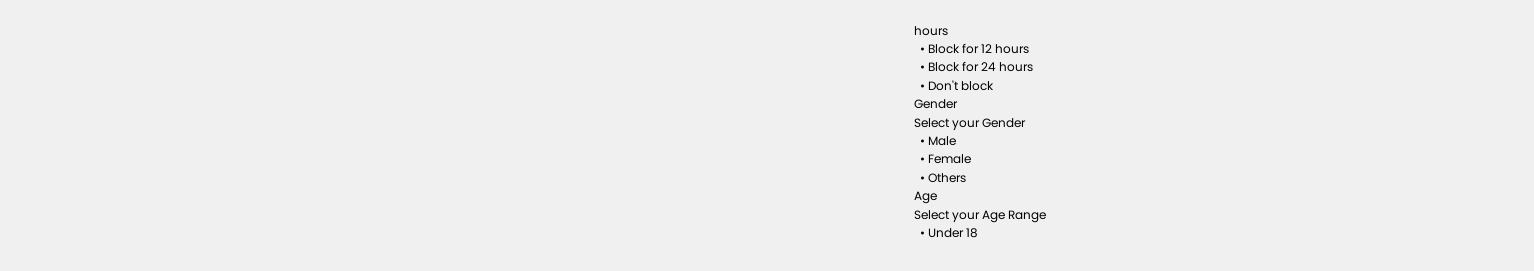hours
  • Block for 12 hours
  • Block for 24 hours
  • Don't block
Gender
Select your Gender
  • Male
  • Female
  • Others
Age
Select your Age Range
  • Under 18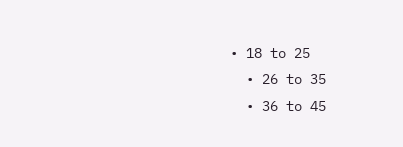• 18 to 25
  • 26 to 35
  • 36 to 45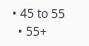• 45 to 55
  • 55+